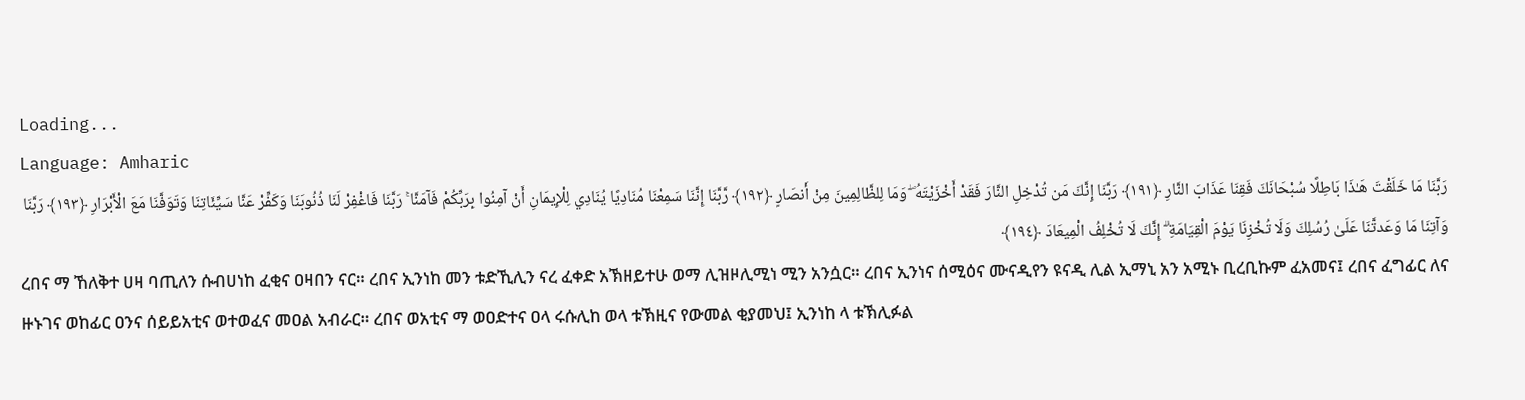Loading...
Language: Amharic
رَبَّنَا مَا خَلَقْتَ هَـٰذَا بَاطِلًا سُبْحَانَكَ فَقِنَا عَذَابَ النَّارِ ﴿١٩١﴾ رَبَّنَا إِنَّكَ مَن تُدْخِلِ النَّارَ فَقَدْ أَخْزَيْتَهُ ۖ وَمَا لِلظَّالِمِينَ مِنْ أَنصَارٍ ﴿١٩٢﴾ رَّبَّنَا إِنَّنَا سَمِعْنَا مُنَادِيًا يُنَادِي لِلْإِيمَانِ أَنْ آمِنُوا بِرَبِّكُمْ فَآمَنَّا ۚ رَبَّنَا فَاغْفِرْ لَنَا ذُنُوبَنَا وَكَفِّرْ عَنَّا سَيِّئَاتِنَا وَتَوَفَّنَا مَعَ الْأَبْرَارِ ﴿١٩٣﴾ رَبَّنَا وَآتِنَا مَا وَعَدتَّنَا عَلَىٰ رُسُلِكَ وَلَا تُخْزِنَا يَوْمَ الْقِيَامَةِ ۗ إِنَّكَ لَا تُخْلِفُ الْمِيعَادَ ﴿١٩٤﴾
ረበና ማ ኸለቅተ ሀዛ ባጢለን ሱብሀነከ ፈቂና ዐዛበን ናር። ረበና ኢንነከ መን ቱድኺሊን ናረ ፈቀድ አኽዘይተሁ ወማ ሊዝዞሊሚነ ሚን አንሷር። ረበና ኢንነና ሰሚዕና ሙናዲየን ዩናዲ ሊል ኢማኒ አን አሚኑ ቢረቢኩም ፈአመና፤ ረበና ፈግፊር ለና ዙኑገና ወከፊር ዐንና ሰይይአቲና ወተወፈና መዐል አብራር። ረበና ወአቲና ማ ወዐድተና ዐላ ሩሱሊከ ወላ ቱኽዚና የውመል ቂያመህ፤ ኢንነከ ላ ቱኽሊፉል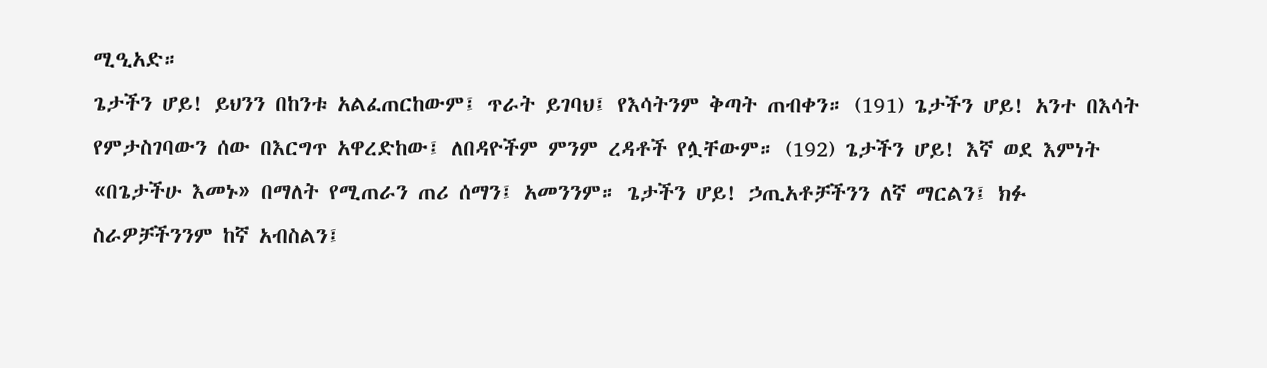ሚዒአድ።
ጌታችን ሆይ! ይህንን በከንቱ አልፈጠርከውም፤ ጥራት ይገባህ፤ የእሳትንም ቅጣት ጠብቀን። (191) ጌታችን ሆይ! አንተ በእሳት የምታስገባውን ሰው በእርግጥ አዋረድከው፤ ለበዳዮችም ምንም ረዳቶች የሏቸውም። (192) ጌታችን ሆይ! እኛ ወደ እምነት «በጌታችሁ እመኑ» በማለት የሚጠራን ጠሪ ሰማን፤ አመንንም። ጌታችን ሆይ! ኃጢአቶቻችንን ለኛ ማርልን፤ ክፉ ስራዎቻችንንም ከኛ አብስልን፤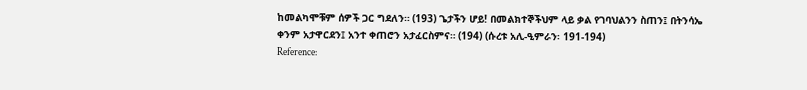ከመልካሞቹም ሰዎች ጋር ግደለን። (193) ጌታችን ሆይ! በመልክተኞችህም ላይ ቃል የገባህልንን ስጠን፤ በትንሳኤ ቀንም አታዋርደን፤ አንተ ቀጠሮን አታፈርስምና። (194) (ሱረቱ አሊ-ዒምራን፡ 191-194)
Reference: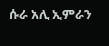ሱራ አሊ ኢምራን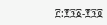፫:፻፺፩-፻፺፬